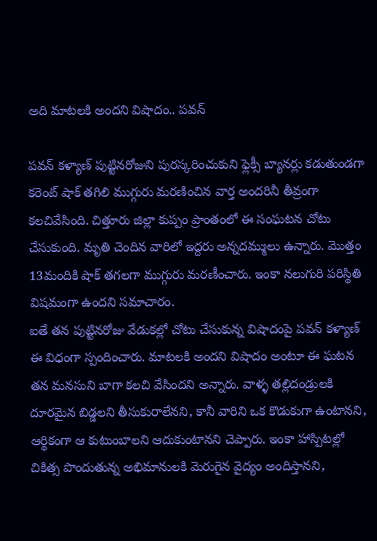అది మాటలకి అందని విషాదం.. పవన్

పవన్ కళ్యాణ్ పుట్టినరోజుని పురస్కరించుకుని ఫ్లెక్సీ బ్యానర్లు కడుతుండగా కరెంట్ షాక్ తగిలి ముగ్గురు మరణించిన వార్త అందరినీ తీవ్రంగా కలచివేసింది. చిత్తూరు జిల్లా కుప్పం ప్రాంతంలో ఈ సంఘటన చోటు చేసుకుంది. మృతి చెందిన వారిలో ఇద్దరు అన్నదమ్ములు ఉన్నారు. మొత్తం 13మందికి షాక్ తగలగా ముగ్గురు మరణీంచారు. ఇంకా నలుగురి పరిస్థితి విషమంగా ఉందని సమాచారం.
ఐతే తన పుట్టినరోజు వేడుకల్లో చోటు చేసుకున్న విషాదంపై పవన్ కళ్యాణ్ ఈ విధంగా స్పందించారు. మాటలకి అందని విషాదం అంటూ ఈ ఘటన తన మనసుని బాగా కలచి వేసిందని అన్నారు. వాళ్ళ తల్లిదండ్రులకి దూరమైన బిడ్డలని తీసుకురాలేనని, కానీ వారిని ఒక కొడుకుగా ఉంటానని, ఆర్థికంగా ఆ కుటుంబాలని ఆదుకుంటానని చెప్పారు. ఇంకా హాస్పిటల్లో చికిత్స పొందుతున్న అభిమానులకి మెరుగైన వైద్యం అందిస్తానని,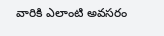వారికి ఎలాంటి అవసరం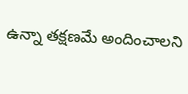ఉన్నా తక్షణమే అందించాలని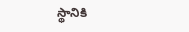స్థానికి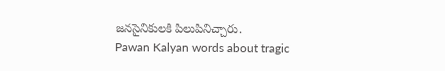జనసైనికులకి పిలుపినిచ్చారు.
Pawan Kalyan words about tragic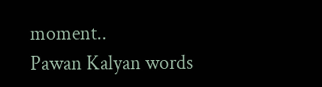moment..
Pawan Kalyan words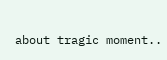about tragic moment..